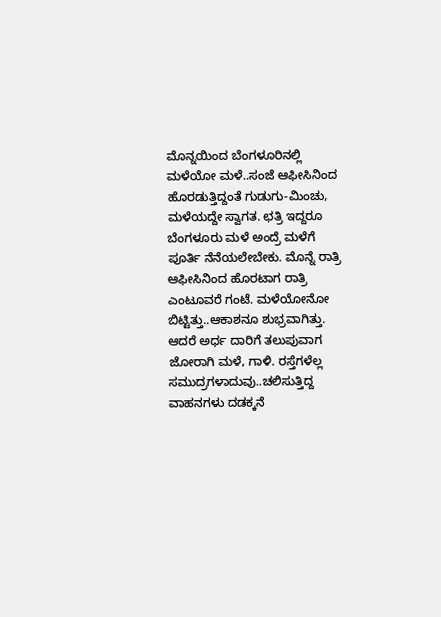ಮೊನ್ನಯಿಂದ ಬೆಂಗಳೂರಿನಲ್ಲಿ ಮಳೆಯೋ ಮಳೆ..ಸಂಜೆ ಆಫೀಸಿನಿಂದ ಹೊರಡುತ್ತಿದ್ದಂತೆ ಗುಡುಗು-ಮಿಂಚು, ಮಳೆಯದ್ದೇ ಸ್ವಾಗತ. ಛತ್ರಿ ಇದ್ದರೂ ಬೆಂಗಳೂರು ಮಳೆ ಅಂದ್ರೆ ಮಳೆಗೆ ಪೂರ್ತಿ ನೆನೆಯಲೇಬೇಕು. ಮೊನ್ನೆ ರಾತ್ರಿ ಆಫೀಸಿನಿಂದ ಹೊರಟಾಗ ರಾತ್ರಿ ಎಂಟೂವರೆ ಗಂಟೆ. ಮಳೆಯೋನೋ ಬಿಟ್ಟಿತ್ತು..ಆಕಾಶನೂ ಶುಭ್ರವಾಗಿತ್ತು. ಆದರೆ ಅರ್ಧ ದಾರಿಗೆ ತಲುಪುವಾಗ ಜೋರಾಗಿ ಮಳೆ, ಗಾಳಿ. ರಸ್ತೆಗಳೆಲ್ಲ ಸಮುದ್ರಗಳಾದುವು..ಚಲಿಸುತ್ತಿದ್ದ ವಾಹನಗಳು ದಡಕ್ಕನೆ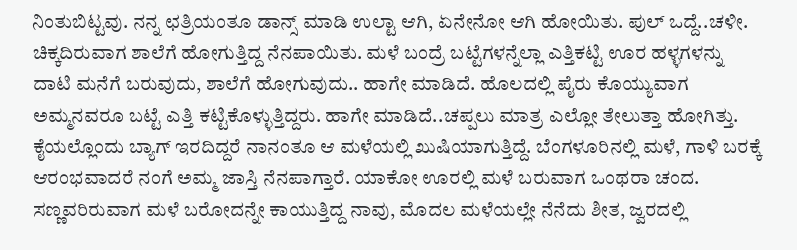ನಿಂತುಬಿಟ್ಟವು. ನನ್ನ ಛತ್ರಿಯಂತೂ ಡಾನ್ಸ್ ಮಾಡಿ ಉಲ್ಟಾ ಆಗಿ, ಏನೇನೋ ಆಗಿ ಹೋಯಿತು. ಪುಲ್ ಒದ್ದೆ..ಚಳೀ.
ಚಿಕ್ಕದಿರುವಾಗ ಶಾಲೆಗೆ ಹೋಗುತ್ತಿದ್ದ ನೆನಪಾಯಿತು. ಮಳೆ ಬಂದ್ರೆ ಬಟ್ಟೆಗಳನ್ನೆಲ್ಲಾ ಎತ್ತಿಕಟ್ಟಿ ಊರ ಹಳ್ಳಗಳನ್ನು ದಾಟಿ ಮನೆಗೆ ಬರುವುದು, ಶಾಲೆಗೆ ಹೋಗುವುದು.. ಹಾಗೇ ಮಾಡಿದೆ. ಹೊಲದಲ್ಲಿ ಪೈರು ಕೊಯ್ಯುವಾಗ ಅಮ್ಮನವರೂ ಬಟ್ಟೆ ಎತ್ತಿ ಕಟ್ಟಿಕೊಳ್ಳುತ್ತಿದ್ದರು. ಹಾಗೇ ಮಾಡಿದೆ..ಚಪ್ಪಲು ಮಾತ್ರ ಎಲ್ಲೋ ತೇಲುತ್ತಾ ಹೋಗಿತ್ತು. ಕೈಯಲ್ಲೊಂದು ಬ್ಯಾಗ್ ಇರದಿದ್ದರೆ ನಾನಂತೂ ಆ ಮಳೆಯಲ್ಲಿ ಖುಷಿಯಾಗುತ್ತಿದ್ದೆ. ಬೆಂಗಳೂರಿನಲ್ಲಿ ಮಳೆ, ಗಾಳಿ ಬರಕ್ಕೆ ಆರಂಭವಾದರೆ ನಂಗೆ ಅಮ್ಮ ಜಾಸ್ತಿ ನೆನಪಾಗ್ತಾರೆ. ಯಾಕೋ ಊರಲ್ಲಿ ಮಳೆ ಬರುವಾಗ ಒಂಥರಾ ಚಂದ. ಸಣ್ಣವರಿರುವಾಗ ಮಳೆ ಬರೋದನ್ನೇ ಕಾಯುತ್ತಿದ್ದ ನಾವು, ಮೊದಲ ಮಳೆಯಲ್ಲೇ ನೆನೆದು ಶೀತ, ಜ್ವರದಲ್ಲಿ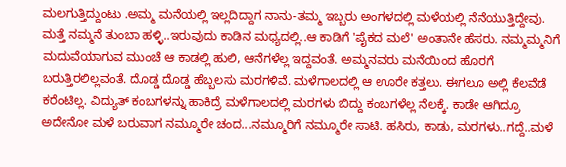ಮಲಗುತ್ತಿದ್ದುಂಟು .ಅಮ್ಮ ಮನೆಯಲ್ಲಿ ಇಲ್ಲದಿದ್ದಾಗ ನಾನು-ತಮ್ಮ ಇಬ್ಬರು ಅಂಗಳದಲ್ಲಿ ಮಳೆಯಲ್ಲಿ ನೆನೆಯುತ್ತಿದ್ದೇವು. ಮತ್ತೆ ನಮ್ಮನೆ ತುಂಬಾ ಹಳ್ಳಿ..ಇರುವುದು ಕಾಡಿನ ಮಧ್ಯದಲ್ಲಿ..ಆ ಕಾಡಿಗೆ 'ಪೈಕದ ಮಲೆ' ಅಂತಾನೇ ಹೆಸರು. ನಮ್ಮಮ್ಮನಿಗೆ ಮದುವೆಯಾಗುವ ಮುಂಚೆ ಆ ಕಾಡಲ್ಲಿ ಹುಲಿ, ಆನೆಗಳೆಲ್ಲ ಇದ್ದವಂತೆ. ಅಮ್ಮನವರು ಮನೆಯಿಂದ ಹೊರಗೆ ಬರುತ್ತಿರಲಿಲ್ಲವಂತೆ. ದೊಡ್ಡ ದೊಡ್ಡ ಹೆಬ್ಬಲಸು ಮರಗಳಿವೆ. ಮಳೆಗಾಲದಲ್ಲಿ ಆ ಊರೇ ಕತ್ತಲು. ಈಗಲೂ ಅಲ್ಲಿ ಕೆಲವೆಡೆ ಕರೆಂಟಿಲ್ಲ. ವಿದ್ಯುತ್ ಕಂಬಗಳನ್ನು ಹಾಕಿದ್ರೆ ಮಳೆಗಾಲದಲ್ಲಿ ಮರಗಳು ಬಿದ್ದು ಕಂಬಗಳೆಲ್ಲ ನೆಲಕ್ಕೆ. ಕಾಡೇ ಆಗಿದ್ರೂ ಅದೇನೋ ಮಳೆ ಬರುವಾಗ ನಮ್ಮೂರೇ ಚಂದ...ನಮ್ಮೂರಿಗೆ ನಮ್ಮೂರೇ ಸಾಟಿ. ಹಸಿರು, ಕಾಡು, ಮರಗಳು..ಗದ್ದೆ..ಮಳೆ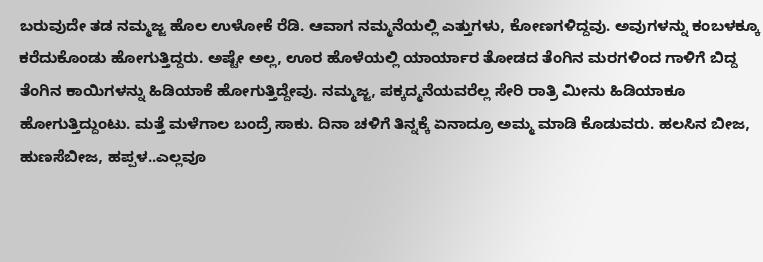ಬರುವುದೇ ತಡ ನಮ್ಮಜ್ಜ ಹೊಲ ಉಳೋಕೆ ರೆಡಿ. ಆವಾಗ ನಮ್ಮನೆಯಲ್ಲಿ ಎತ್ತುಗಳು, ಕೋಣಗಳಿದ್ದವು. ಅವುಗಳನ್ನು ಕಂಬಳಕ್ಕೂ ಕರೆದುಕೊಂಡು ಹೋಗುತ್ತಿದ್ದರು. ಅಷ್ಟೇ ಅಲ್ಲ, ಊರ ಹೊಳೆಯಲ್ಲಿ ಯಾರ್ಯಾರ ತೋಡದ ತೆಂಗಿನ ಮರಗಳಿಂದ ಗಾಳಿಗೆ ಬಿದ್ದ ತೆಂಗಿನ ಕಾಯಿಗಳನ್ನು ಹಿಡಿಯಾಕೆ ಹೋಗುತ್ತಿದ್ದೇವು. ನಮ್ಮಜ್ಜ, ಪಕ್ಕದ್ಮನೆಯವರೆಲ್ಲ ಸೇರಿ ರಾತ್ರಿ ಮೀನು ಹಿಡಿಯಾಕೂ ಹೋಗುತ್ತಿದ್ದುಂಟು. ಮತ್ತೆ ಮಳೆಗಾಲ ಬಂದ್ರೆ ಸಾಕು. ದಿನಾ ಚಳಿಗೆ ತಿನ್ನಕ್ಕೆ ಏನಾದ್ರೂ ಅಮ್ಮ ಮಾಡಿ ಕೊಡುವರು. ಹಲಸಿನ ಬೀಜ, ಹುಣಸೆಬೀಜ, ಹಪ್ಪಳ..ಎಲ್ಲವೂ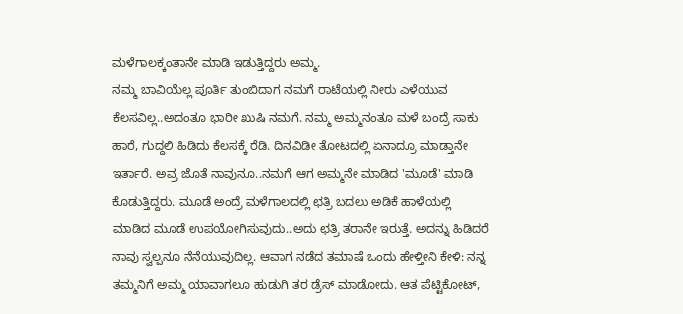ಮಳೆಗಾಲಕ್ಕಂತಾನೇ ಮಾಡಿ ಇಡುತ್ತಿದ್ದರು ಅಮ್ಮ.
ನಮ್ಮ ಬಾವಿಯೆಲ್ಲ ಪೂರ್ತಿ ತುಂಬಿದಾಗ ನಮಗೆ ರಾಟೆಯಲ್ಲಿ ನೀರು ಎಳೆಯುವ ಕೆಲಸವಿಲ್ಲ..ಅದಂತೂ ಭಾರೀ ಖುಷಿ ನಮಗೆ. ನಮ್ಮ ಅಮ್ಮನಂತೂ ಮಳೆ ಬಂದ್ರೆ ಸಾಕು ಹಾರೆ, ಗುದ್ದಲಿ ಹಿಡಿದು ಕೆಲಸಕ್ಕೆ ರೆಡಿ. ದಿನವಿಡೀ ತೋಟದಲ್ಲಿ ಏನಾದ್ರೂ ಮಾಡ್ತಾನೇ ಇರ್ತಾರೆ. ಅವ್ರ ಜೊತೆ ನಾವುನೂ..ನಮಗೆ ಆಗ ಅಮ್ಮನೇ ಮಾಡಿದ 'ಮೂಡೆ' ಮಾಡಿ ಕೊಡುತ್ತಿದ್ದರು. ಮೂಡೆ ಅಂದ್ರೆ ಮಳೆಗಾಲದಲ್ಲಿ ಛತ್ರಿ ಬದಲು ಅಡಿಕೆ ಹಾಳೆಯಲ್ಲಿ ಮಾಡಿದ ಮೂಡೆ ಉಪಯೋಗಿಸುವುದು..ಅದು ಛತ್ರಿ ತರಾನೇ ಇರುತ್ತೆ. ಅದನ್ನು ಹಿಡಿದರೆ ನಾವು ಸ್ವಲ್ಪನೂ ನೆನೆಯುವುದಿಲ್ಲ. ಆವಾಗ ನಡೆದ ತಮಾಷೆ ಒಂದು ಹೇಳ್ತೀನಿ ಕೇಳಿ: ನನ್ನ ತಮ್ಮನಿಗೆ ಅಮ್ಮ ಯಾವಾಗಲೂ ಹುಡುಗಿ ತರ ಡ್ರೆಸ್ ಮಾಡೋದು. ಆತ ಪೆಟ್ಟಿಕೋಟ್,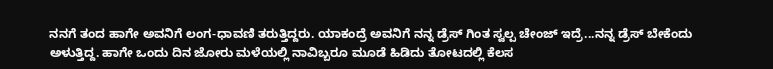ನನಗೆ ತಂದ ಹಾಗೇ ಅವನಿಗೆ ಲಂಗ-ಧಾವಣಿ ತರುತ್ತಿದ್ದರು. ಯಾಕಂದ್ರೆ ಅವನಿಗೆ ನನ್ನ ಡ್ರೆಸ್ ಗಿಂತ ಸ್ವಲ್ಪ ಚೇಂಜ್ ಇದ್ರೆ...ನನ್ನ ಡ್ರೆಸ್ ಬೇಕೆಂದು ಅಳುತ್ತಿದ್ದ. ಹಾಗೇ ಒಂದು ದಿನ ಜೋರು ಮಳೆಯಲ್ಲಿ ನಾವಿಬ್ಬರೂ ಮೂಡೆ ಹಿಡಿದು ತೋಟದಲ್ಲಿ ಕೆಲಸ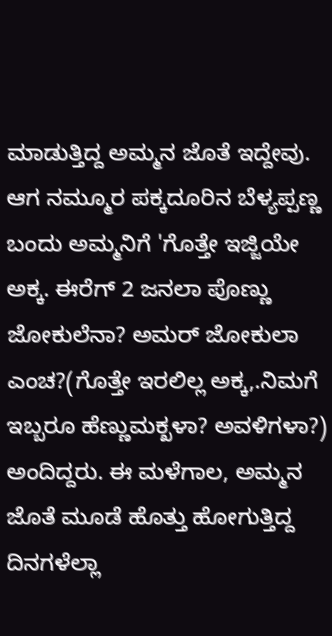ಮಾಡುತ್ತಿದ್ದ ಅಮ್ಮನ ಜೊತೆ ಇದ್ದೇವು. ಆಗ ನಮ್ಮೂರ ಪಕ್ಕದೂರಿನ ಬೆಳ್ಯಪ್ಪಣ್ಣ ಬಂದು ಅಮ್ಮನಿಗೆ 'ಗೊತ್ತೇ ಇಜ್ಜಿಯೇ ಅಕ್ಕ. ಈರೆಗ್ 2 ಜನಲಾ ಪೊಣ್ಣು ಜೋಕುಲೆನಾ? ಅಮರ್ ಜೋಕುಲಾ ಎಂಚ?(ಗೊತ್ತೇ ಇರಲಿಲ್ಲ ಅಕ್ಕ,.ನಿಮಗೆ ಇಬ್ಬರೂ ಹೆಣ್ಣುಮಕ್ಖಳಾ? ಅವಳಿಗಳಾ?) ಅಂದಿದ್ದರು. ಈ ಮಳೆಗಾಲ, ಅಮ್ಮನ ಜೊತೆ ಮೂಡೆ ಹೊತ್ತು ಹೋಗುತ್ತಿದ್ದ ದಿನಗಳೆಲ್ಲಾ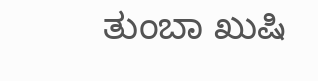ತುಂಬಾ ಖುಷಿ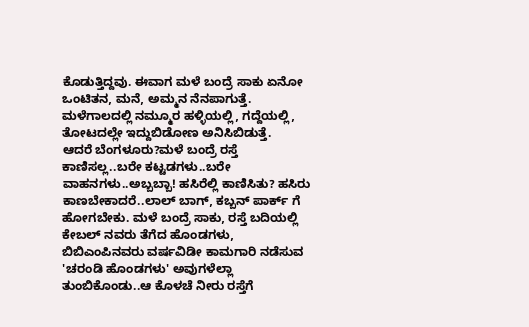ಕೊಡುತ್ತಿದ್ದವು. ಈವಾಗ ಮಳೆ ಬಂದ್ರೆ ಸಾಕು ಏನೋ ಒಂಟಿತನ, ಮನೆ, ಅಮ್ಮನ ನೆನಪಾಗುತ್ತೆ. ಮಳೆಗಾಲದಲ್ಲಿ ನಮ್ಮೂರ ಹಳ್ಳಿಯಲ್ಲಿ, ಗದ್ದೆಯಲ್ಲಿ, ತೋಟದಲ್ಲೇ ಇದ್ದುಬಿಡೋಣ ಅನಿಸಿಬಿಡುತ್ತೆ.
ಆದರೆ ಬೆಂಗಳೂರು?ಮಳೆ ಬಂದ್ರೆ ರಸ್ತೆ ಕಾಣಿಸಲ್ಲ..ಬರೇ ಕಟ್ಟಡಗಳು..ಬರೇ ವಾಹನಗಳು..ಅಬ್ಬಬ್ಬಾ! ಹಸಿರೆಲ್ಲಿ ಕಾಣಿಸಿತು? ಹಸಿರು ಕಾಣಬೇಕಾದರೆ..ಲಾಲ್ ಬಾಗ್, ಕಬ್ಬನ್ ಪಾರ್ಕ್ ಗೆ ಹೋಗಬೇಕು. ಮಳೆ ಬಂದ್ರೆ ಸಾಕು, ರಸ್ತೆ ಬದಿಯಲ್ಲಿ ಕೇಬಲ್ ನವರು ತೆಗೆದ ಹೊಂಡಗಳು, ಬಿಬಿಎಂಪಿನವರು ವರ್ಷವಿಡೀ ಕಾಮಗಾರಿ ನಡೆಸುವ 'ಚರಂಡಿ ಹೊಂಡಗಳು' ಅವುಗಳೆಲ್ಲಾ ತುಂಬಿಕೊಂಡು..ಆ ಕೊಳಚೆ ನೀರು ರಸ್ತೆಗೆ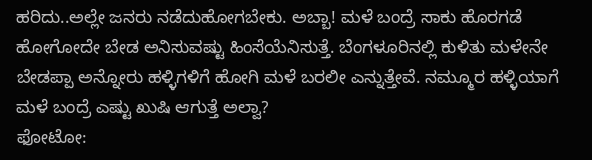ಹರಿದು..ಅಲ್ಲೇ ಜನರು ನಡೆದುಹೋಗಬೇಕು. ಅಬ್ಬಾ! ಮಳೆ ಬಂದ್ರೆ ಸಾಕು ಹೊರಗಡೆ ಹೋಗೋದೇ ಬೇಡ ಅನಿಸುವಷ್ಟು ಹಿಂಸೆಯೆನಿಸುತ್ತೆ. ಬೆಂಗಳೂರಿನಲ್ಲಿ ಕುಳಿತು ಮಳೇನೇ ಬೇಡಪ್ಪಾ ಅನ್ನೋರು ಹಳ್ಳಿಗಳಿಗೆ ಹೋಗಿ ಮಳೆ ಬರಲೀ ಎನ್ನುತ್ತೇವೆ. ನಮ್ಮೂರ ಹಳ್ಳಿಯಾಗೆ ಮಳೆ ಬಂದ್ರೆ ಎಷ್ಟು ಖುಷಿ ಆಗುತ್ತೆ ಅಲ್ವಾ?
ಫೋಟೋ: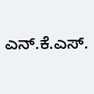ಎನ್.ಕೆ.ಎಸ್.